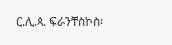ር.ሊ.ጳ. ፍራንቸስኮስ፡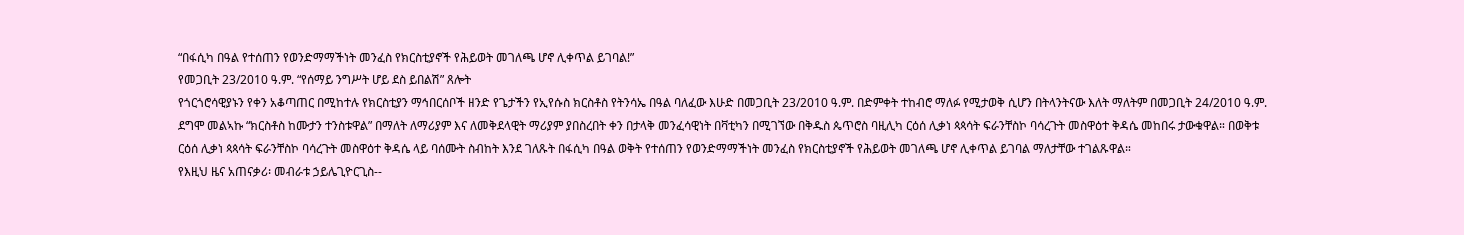“በፋሲካ በዓል የተሰጠን የወንድማማችነት መንፈስ የክርስቲያኖች የሕይወት መገለጫ ሆኖ ሊቀጥል ይገባል!”
የመጋቢት 23/2010 ዓ.ም. “የሰማይ ንግሥት ሆይ ደስ ይበልሽ” ጸሎት
የጎርጎሮሳዊያኑን የቀን አቆጣጠር በሚከተሉ የክርስቲያን ማኅበርሰቦች ዘንድ የጌታችን የኢየሱስ ክርስቶስ የትንሳኤ በዓል ባለፈው እሁድ በመጋቢት 23/2010 ዓ.ም. በድምቀት ተከብሮ ማለፉ የሚታወቅ ሲሆን በትላንትናው እለት ማለትም በመጋቢት 24/2010 ዓ.ም. ደግሞ መልኣኩ “ክርስቶስ ከሙታን ተንስቱዋል” በማለት ለማሪያም እና ለመቅደላዊት ማሪያም ያበስረበት ቀን በታላቅ መንፈሳዊነት በቫቲካን በሚገኘው በቅዱስ ጴጥሮስ ባዚሊካ ርዕሰ ሊቃነ ጳጳሳት ፍራንቸስኮ ባሳረጉት መስዋዕተ ቅዳሴ መከበሩ ታውቁዋል። በወቅቱ ርዕሰ ሊቃነ ጳጳሳት ፍራንቸስኮ ባሳረጉት መስዋዕተ ቅዳሴ ላይ ባሰሙት ስብከት እንደ ገለጹት በፋሲካ በዓል ወቅት የተሰጠን የወንድማማችነት መንፈስ የክርስቲያኖች የሕይወት መገለጫ ሆኖ ሊቀጥል ይገባል ማለታቸው ተገልጹዋል።
የእዚህ ዜና አጠናቃሪ፡ መብራቱ ኃይሌጊዮርጊስ--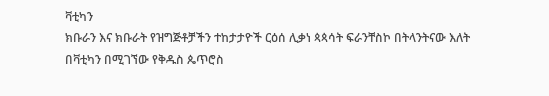ቫቲካን
ክቡራን እና ክቡራት የዝግጅቶቻችን ተከታታዮች ርዕሰ ሊቃነ ጳጳሳት ፍራንቸስኮ በትላንትናው እለት በቫቲካን በሚገኘው የቅዱስ ጴጥሮስ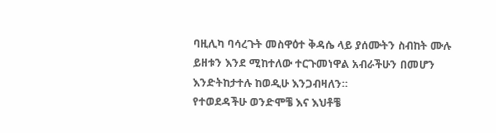ባዚሊካ ባሳረጉት መስዋዕተ ቅዳሴ ላይ ያሰሙትን ስብከት ሙሉ ይዘቱን እንደ ሚከተለው ተርጉመነዋል አብራችሁን በመሆን እንድትከታተሉ ከወዲሁ እንጋብዛለን።
የተወደዳችሁ ወንድሞቼ እና እህቶቼ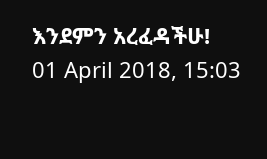እንደምን አረፈዳችሁ!
01 April 2018, 15:03